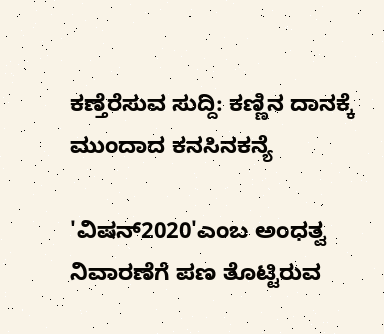ಕಣ್ತೆರೆಸುವ ಸುದ್ದಿ: ಕಣ್ಣಿನ ದಾನಕ್ಕೆ ಮುಂದಾದ ಕನಸಿನಕನ್ಯೆ

'ವಿಷನ್2020'ಎಂಬ ಅಂಧತ್ವ ನಿವಾರಣೆಗೆ ಪಣ ತೊಟ್ಟಿರುವ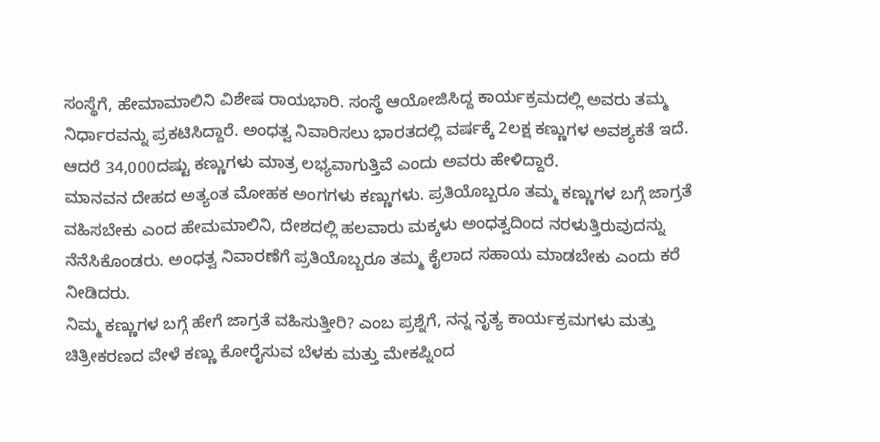ಸಂಸ್ಥೆಗೆ, ಹೇಮಾಮಾಲಿನಿ ವಿಶೇಷ ರಾಯಭಾರಿ. ಸಂಸ್ಥೆ ಆಯೋಜಿಸಿದ್ದ ಕಾರ್ಯಕ್ರಮದಲ್ಲಿ ಅವರು ತಮ್ಮ ನಿರ್ಧಾರವನ್ನು ಪ್ರಕಟಿಸಿದ್ದಾರೆ. ಅಂಧತ್ವ ನಿವಾರಿಸಲು ಭಾರತದಲ್ಲಿ ವರ್ಷಕ್ಕೆ 2ಲಕ್ಷ ಕಣ್ಣುಗಳ ಅವಶ್ಯಕತೆ ಇದೆ. ಆದರೆ 34,000ದಷ್ಟು ಕಣ್ಣುಗಳು ಮಾತ್ರ ಲಭ್ಯವಾಗುತ್ತಿವೆ ಎಂದು ಅವರು ಹೇಳಿದ್ದಾರೆ.
ಮಾನವನ ದೇಹದ ಅತ್ಯಂತ ಮೋಹಕ ಅಂಗಗಳು ಕಣ್ಣುಗಳು. ಪ್ರತಿಯೊಬ್ಬರೂ ತಮ್ಮ ಕಣ್ಣುಗಳ ಬಗ್ಗೆ ಜಾಗ್ರತೆ ವಹಿಸಬೇಕು ಎಂದ ಹೇಮಮಾಲಿನಿ, ದೇಶದಲ್ಲಿ ಹಲವಾರು ಮಕ್ಕಳು ಅಂಧತ್ವದಿಂದ ನರಳುತ್ತಿರುವುದನ್ನು ನೆನೆಸಿಕೊಂಡರು. ಅಂಧತ್ವ ನಿವಾರಣೆಗೆ ಪ್ರತಿಯೊಬ್ಬರೂ ತಮ್ಮ ಕೈಲಾದ ಸಹಾಯ ಮಾಡಬೇಕು ಎಂದು ಕರೆ ನೀಡಿದರು.
ನಿಮ್ಮ ಕಣ್ಣುಗಳ ಬಗ್ಗೆ ಹೇಗೆ ಜಾಗ್ರತೆ ವಹಿಸುತ್ತೀರಿ? ಎಂಬ ಪ್ರಶ್ನೆಗೆ, ನನ್ನ ನೃತ್ಯ ಕಾರ್ಯಕ್ರಮಗಳು ಮತ್ತು ಚಿತ್ರೀಕರಣದ ವೇಳೆ ಕಣ್ಣು ಕೋರೈಸುವ ಬೆಳಕು ಮತ್ತು ಮೇಕಪ್ನಿಂದ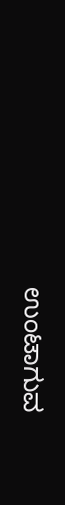ಉಂಟಾಗುವ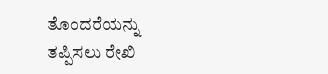ತೊಂದರೆಯನ್ನು ತಪ್ಪಿಸಲು ರೇಖಿ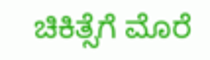ಚಿಕಿತ್ಸೆಗೆ ಮೊರೆ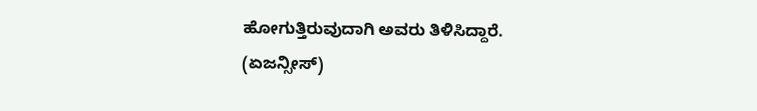ಹೋಗುತ್ತಿರುವುದಾಗಿ ಅವರು ತಿಳಿಸಿದ್ದಾರೆ.
(ಏಜನ್ಸೀಸ್)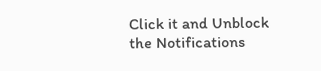Click it and Unblock the Notifications